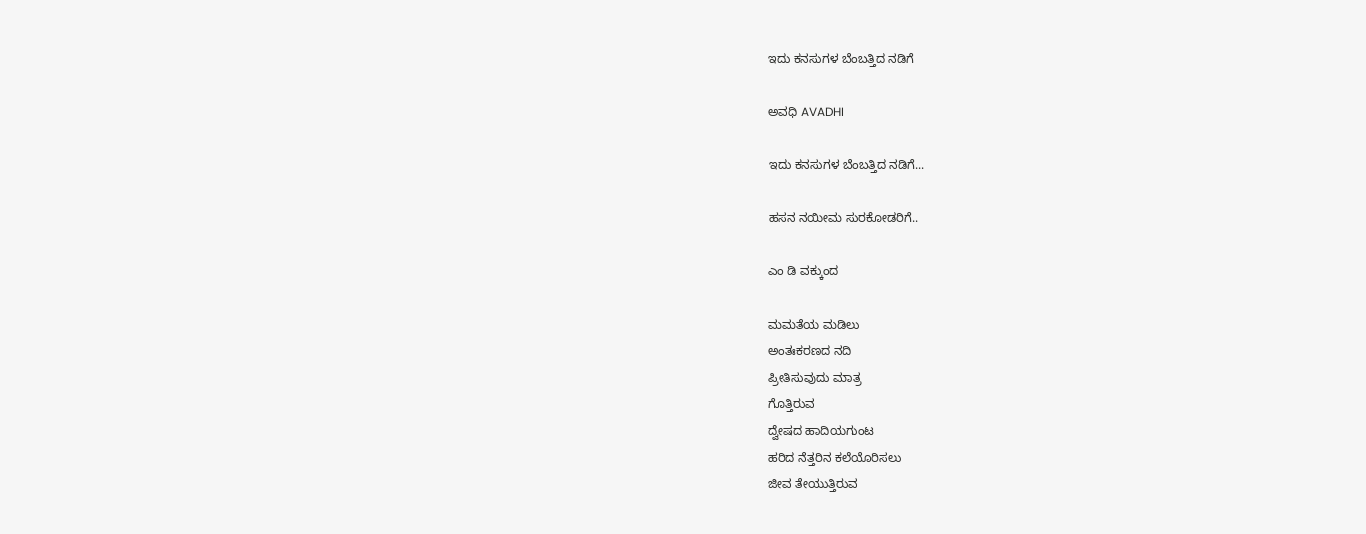ಇದು ಕನಸುಗಳ ಬೆಂಬತ್ತಿದ ನಡಿಗೆ‍

ಅವಧಿ AVADHI

ಇದು ಕನಸುಗಳ ಬೆಂಬತ್ತಿದ ನಡಿಗೆ...

ಹಸನ ನಯೀಮ ಸುರಕೋಡರಿಗೆ..

ಎಂ ಡಿ ವಕ್ಕುಂದ

ಮಮತೆಯ ಮಡಿಲು
ಅಂತಃಕರಣದ ನದಿ
ಪ್ರೀತಿಸುವುದು ಮಾತ್ರ
ಗೊತ್ತಿರುವ
ದ್ವೇಷದ ಹಾದಿಯಗುಂಟ
ಹರಿದ ನೆತ್ತರಿನ ಕಲೆಯೊರಿಸಲು
ಜೀವ ತೇಯುತ್ತಿರುವ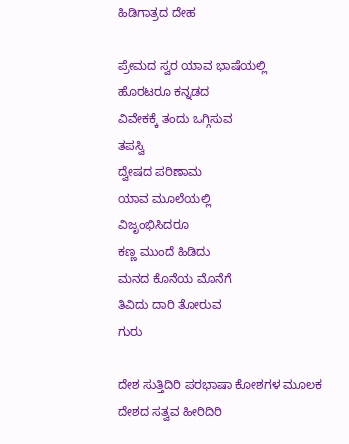ಹಿಡಿಗಾತ್ರದ ದೇಹ

ಪ್ರೇಮದ ಸ್ವರ ಯಾವ ಭಾಷೆಯಲ್ಲಿ
ಹೊರಟರೂ ಕನ್ನಡದ
ವಿವೇಕಕ್ಕೆ ತಂದು ಒಗ್ಗಿಸುವ
ತಪಸ್ವಿ
ದ್ವೇಷದ ಪರಿಣಾಮ
ಯಾವ ಮೂಲೆಯಲ್ಲಿ
ವಿಜೃಂಭಿಸಿದರೂ
ಕಣ್ಣ ಮುಂದೆ ಹಿಡಿದು
ಮನದ ಕೊನೆಯ ಮೊನೆಗೆ
ತಿವಿದು ದಾರಿ ತೋರುವ
ಗುರು

ದೇಶ ಸುತ್ತಿದಿರಿ ಪರಭಾಷಾ ಕೋಶಗಳ ಮೂಲಕ
ದೇಶದ ಸತ್ವವ ಹೀರಿದಿರಿ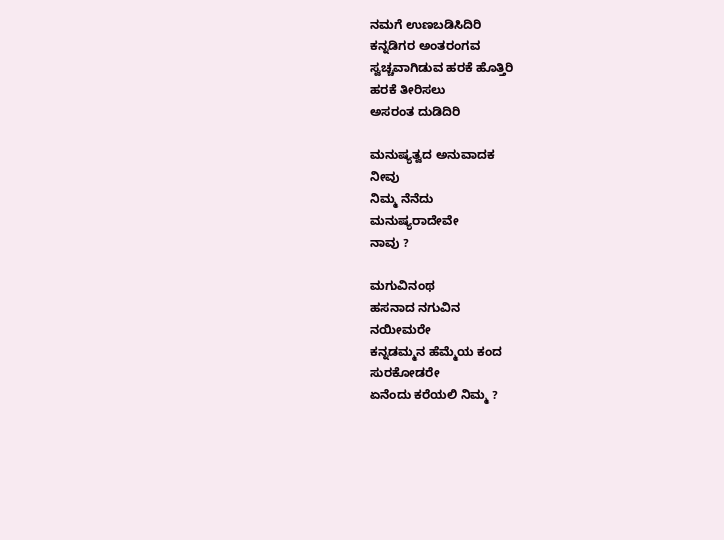ನಮಗೆ ಉಣಬಡಿಸಿದಿರಿ
ಕನ್ನಡಿಗರ ಅಂತರಂಗವ
ಸ್ವಚ್ಚವಾಗಿಡುವ ಹರಕೆ ಹೊತ್ತಿರಿ
ಹರಕೆ ತೀರಿಸಲು
ಅಸರಂತ ದುಡಿದಿರಿ

ಮನುಷ್ಯತ್ವದ ಅನುವಾದಕ
ನೀವು
ನಿಮ್ಮ ನೆನೆದು
ಮನುಷ್ಯರಾದೇವೇ
ನಾವು ?

ಮಗುವಿನಂಥ
ಹಸನಾದ ನಗುವಿನ
ನಯೀಮರೇ
ಕನ್ನಡಮ್ಮನ ಹೆಮ್ಮೆಯ ಕಂದ
ಸುರಕೋಡರೇ
ಏನೆಂದು ಕರೆಯಲಿ ನಿಮ್ಮ ?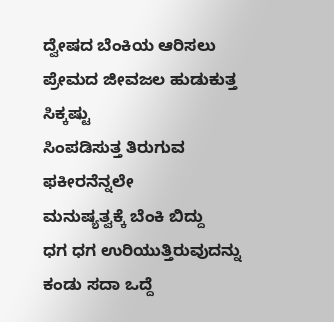ದ್ವೇಷದ ಬೆಂಕಿಯ ಆರಿಸಲು
ಪ್ರೇಮದ ಜೀವಜಲ ಹುಡುಕುತ್ತ
ಸಿಕ್ಕಷ್ಟು
ಸಿಂಪಡಿಸುತ್ತ ತಿರುಗುವ
ಫಕೀರನೆನ್ನಲೇ
ಮನುಷ್ಯತ್ವಕ್ಕೆ ಬೆಂಕಿ ಬಿದ್ದು
ಧಗ ಧಗ ಉರಿಯುತ್ತಿರುವುದನ್ನು
ಕಂಡು ಸದಾ ಒದ್ದೆ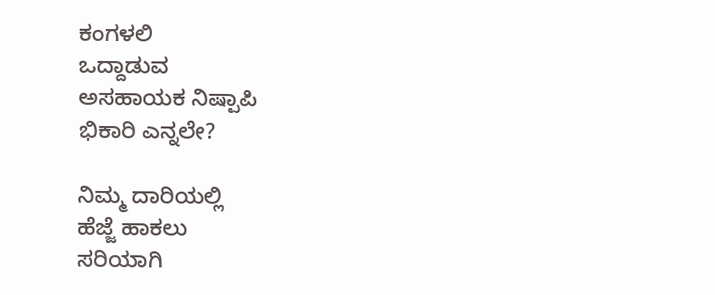ಕಂಗಳಲಿ
ಒದ್ದಾಡುವ
ಅಸಹಾಯಕ ನಿಷ್ಪಾಪಿ
ಭಿಕಾರಿ ಎನ್ನಲೇ?

ನಿಮ್ಮ ದಾರಿಯಲ್ಲಿ
ಹೆಜ್ಜೆ ಹಾಕಲು
ಸರಿಯಾಗಿ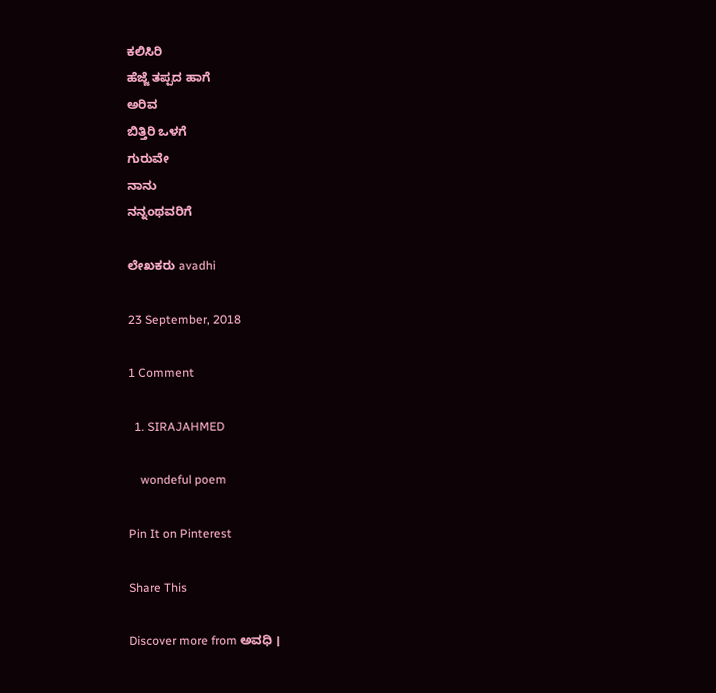ಕಲಿಸಿರಿ
ಹೆಜ್ಜೆ ತಪ್ಪದ ಹಾಗೆ
ಅರಿವ
ಬಿತ್ತಿರಿ ಒಳಗೆ
ಗುರುವೇ
ನಾನು
ನನ್ನಂಥವರಿಗೆ

ಲೇಖಕರು avadhi

23 September, 2018

1 Comment

  1. SIRAJAHMED

    wondeful poem

Pin It on Pinterest

Share This

Discover more from ಅವಧಿ ।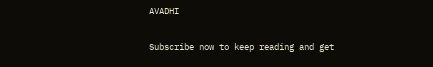AVADHI

Subscribe now to keep reading and get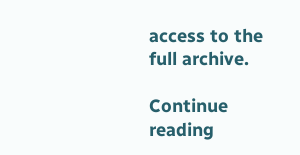access to the full archive.

Continue reading